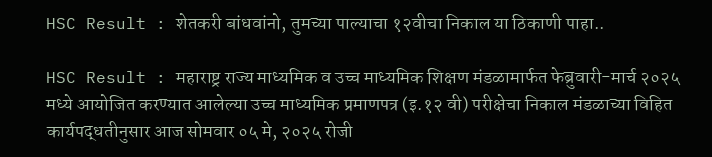HSC Result : शेतकरी बांधवांनो, तुमच्या पाल्याचा १२वीचा निकाल या ठिकाणी पाहा..

HSC Result : महाराष्ट्र राज्य माध्यमिक व उच्च माध्यमिक शिक्षण मंडळामार्फत फेब्रुवारी-मार्च २०२५ मध्ये आयोजित करण्यात आलेल्या उच्च माध्यमिक प्रमाणपत्र (इ.१२ वी) परीक्षेचा निकाल मंडळाच्या विहित कार्यपद्धतीनुसार आज सोमवार ०५ मे, २०२५ रोजी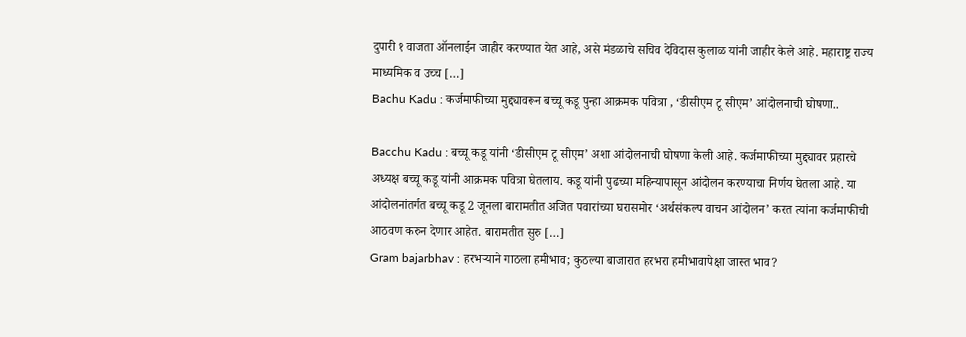दुपारी १ वाजता ऑनलाईन जाहीर करण्यात येत आहे, असे मंडळाचे सचिव देविदास कुलाळ यांनी जाहीर केले आहे. महाराष्ट्र राज्य माध्यमिक व उच्च […]
Bachu Kadu : कर्जमाफीच्या मुद्द्यावरून बच्चू कडू पुन्हा आक्रमक पवित्रा , ‘डीसीएम टू सीएम’ आंदोलनाची घोषणा..

Bacchu Kadu : बच्चू कडू यांनी ‘डीसीएम टू सीएम’ अशा आंदोलनाची घोषणा केली आहे. कर्जमाफीच्या मुद्द्यावर प्रहारचे अध्यक्ष बच्चू कडू यांनी आक्रमक पवित्रा घेतलाय. कडू यांनी पुढच्या महिन्यापासून आंदोलन करण्याचा निर्णय घेतला आहे. या आंदोलनांतर्गत बच्चू कडू 2 जूनला बारामतीत अजित पवारांच्या घरासमोर ‘अर्थसंकल्प वाचन आंदोलन’ करत त्यांना कर्जमाफीची आठवण करुन देणार आहेत. बारामतीत सुरु […]
Gram bajarbhav : हरभऱ्याने गाठला हमीभाव; कुठल्या बाजारात हरभरा हमीभावापेक्षा जास्त भाव?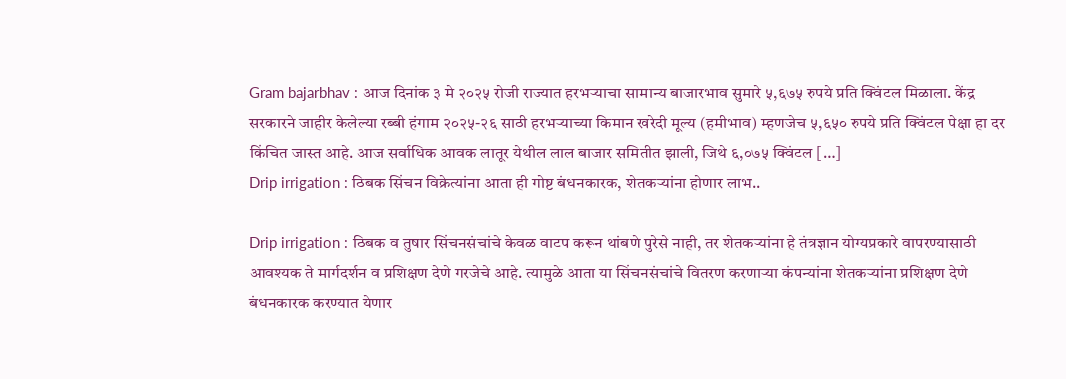Gram bajarbhav : आज दिनांक ३ मे २०२५ रोजी राज्यात हरभऱ्याचा सामान्य बाजारभाव सुमारे ५,६७५ रुपये प्रति क्विंटल मिळाला. केंद्र सरकारने जाहीर केलेल्या रब्बी हंगाम २०२५-२६ साठी हरभऱ्याच्या किमान खरेदी मूल्य (हमीभाव) म्हणजेच ५,६५० रुपये प्रति क्विंटल पेक्षा हा दर किंचित जास्त आहे. आज सर्वाधिक आवक लातूर येथील लाल बाजार समितीत झाली, जिथे ६,०७५ क्विंटल […]
Drip irrigation : ठिबक सिंचन विक्रेत्यांना आता ही गोष्ट बंधनकारक, शेतकऱ्यांना होणार लाभ..

Drip irrigation : ठिबक व तुषार सिंचनसंचांचे केवळ वाटप करून थांबणे पुरेसे नाही, तर शेतकऱ्यांना हे तंत्रज्ञान योग्यप्रकारे वापरण्यासाठी आवश्यक ते मार्गदर्शन व प्रशिक्षण देणे गरजेचे आहे. त्यामुळे आता या सिंचनसंचांचे वितरण करणाऱ्या कंपन्यांना शेतकऱ्यांना प्रशिक्षण देणे बंधनकारक करण्यात येणार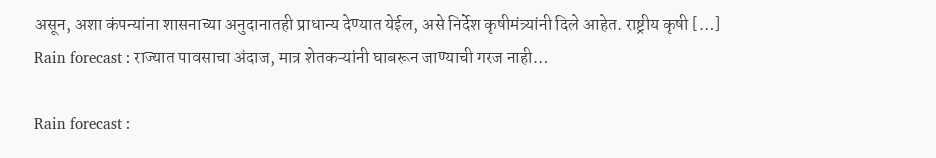असून, अशा कंपन्यांना शासनाच्या अनुदानातही प्राधान्य देण्यात येईल, असे निर्देश कृषीमंत्र्यांनी दिले आहेत. राष्ट्रीय कृषी […]
Rain forecast : राज्यात पावसाचा अंदाज, मात्र शेतकऱ्यांनी घाबरून जाण्याची गरज नाही…

Rain forecast :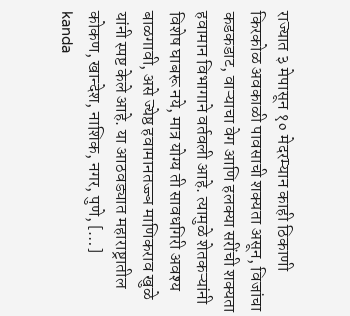राज्यात ३ मेपासून १० मेदरम्यान काही ठिकाणी किरकोळ अवकाळी पावसाची शक्यता असून, विजांचा कडकडाट, वाऱ्याचा वेग आणि हलक्या सरींची शक्यता हवामान विभागाने वर्तवली आहे. त्यामुळे शेतकऱ्यांनी विशेष घाबरू नये, मात्र योग्य ती सावधगिरी अवश्य बाळगावी, असे ज्येष्ठ हवामानतज्ज्ञ माणिकराव खुळे यांनी स्पष्ट केले आहे. या आठवड्यात महाराष्ट्रातील कोकण, खान्देश, नाशिक, नगर, पुणे, […]
kanda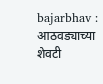bajarbhav : आठवड्याच्या शेवटी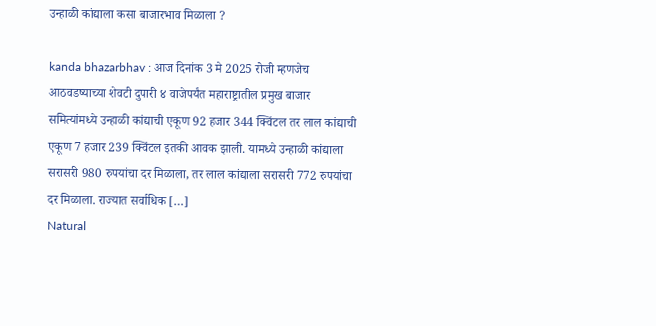उन्हाळी कांद्याला कसा बाजारभाव मिळाला ?

kanda bhazarbhav : आज दिनांक 3 मे 2025 रोजी म्हणजेच आठवडष्याच्या शेवटी दुपारी ४ वाजेपर्यंत महाराष्ट्रातील प्रमुख बाजार समित्यांमध्ये उन्हाळी कांद्याची एकूण 92 हजार 344 क्विंटल तर लाल कांद्याची एकूण 7 हजार 239 क्विंटल इतकी आवक झाली. यामध्ये उन्हाळी कांद्याला सरासरी 980 रुपयांचा दर मिळाला, तर लाल कांद्याला सरासरी 772 रुपयांचा दर मिळाला. राज्यात सर्वाधिक […]
Natural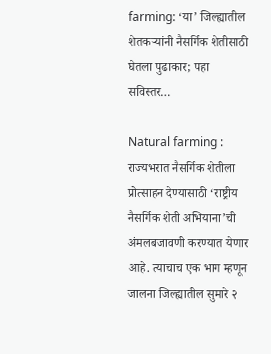farming: ‘या’ जिल्ह्यातील शेतकऱ्यांनी नैसर्गिक शेतीसाठी घेतला पुढाकार; पहा सविस्तर…

Natural farming : राज्यभरात नैसर्गिक शेतीला प्रोत्साहन देण्यासाठी ‘राष्ट्रीय नैसर्गिक शेती अभियाना’ची अंमलबजावणी करण्यात येणार आहे. त्याचाच एक भाग म्हणून जालना जिल्ह्यातील सुमारे २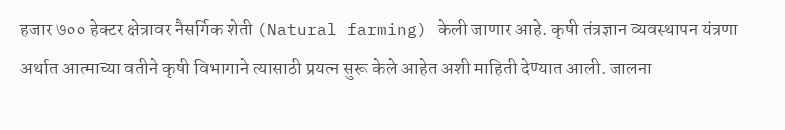हजार ७०० हेक्टर क्षेत्रावर नैसर्गिक शेती (Natural farming) केली जाणार आहे. कृषी तंत्रज्ञान व्यवस्थापन यंत्रणा अर्थात आत्माच्या वतीने कृषी विभागाने त्यासाठी प्रयत्न सुरू केले आहेत अशी माहिती देण्यात आली. जालना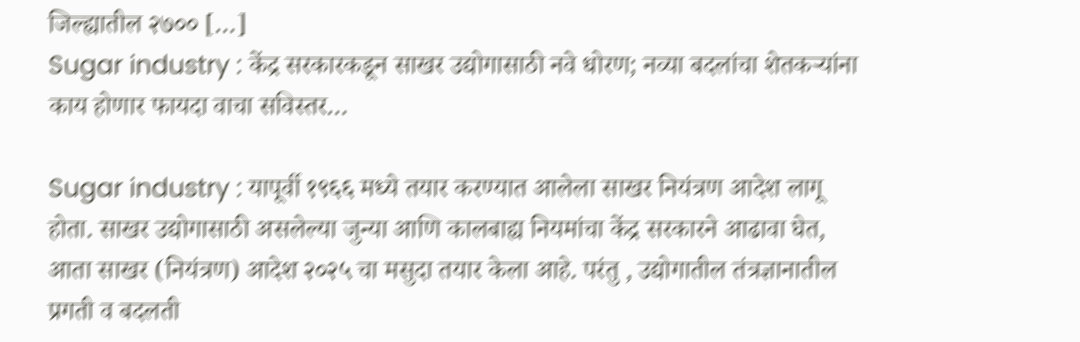जिल्ह्यातील २७०० […]
Sugar industry : केंद्र सरकारकडून साखर उद्योगासाठी नवे धोरण; नव्या बदलांचा शेतकऱ्यांना काय होणार फायदा वाचा सविस्तर…

Sugar industry : यापूर्वी १९६६ मध्ये तयार करण्यात आलेला साखर नियंत्रण आदेश लागू होता. साखर उद्योगासाठी असलेल्या जुन्या आणि कालबाह्य नियमांचा केंद्र सरकारने आढावा घेत, आता साखर (नियंत्रण) आदेश २०२५ चा मसुदा तयार केला आहे. परंतु , उद्योगातील तंत्रज्ञानातील प्रगती व बदलती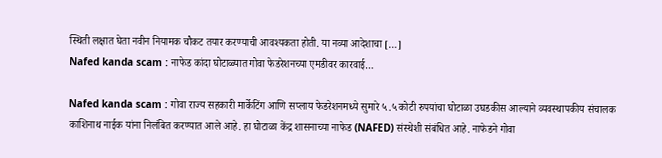स्थिती लक्षात घेता नवीन नियामक चौकट तयार करण्याची आवश्यकता होती. या नव्या आदेशाचा […]
Nafed kanda scam : नाफेड कांदा घोटाळ्यात गोवा फेडरेशनच्या एमडीवर कारवाई…

Nafed kanda scam : गोवा राज्य सहकारी मार्केटिंग आणि सप्लाय फेडरेशनमध्ये सुमारे ५.५ कोटी रुपयांचा घोटाळा उघडकीस आल्याने व्यवस्थापकीय संचालक काशिनाथ नाईक यांना निलंबित करण्यात आले आहे. हा घोटाळा केंद्र शासनाच्या नाफेड (NAFED) संस्थेशी संबंधित आहे. नाफेडने गोवा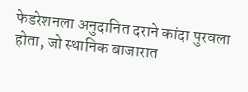फेडरेशनला अनुदानित दराने कांदा पुरवला होता, जो स्थानिक बाजारात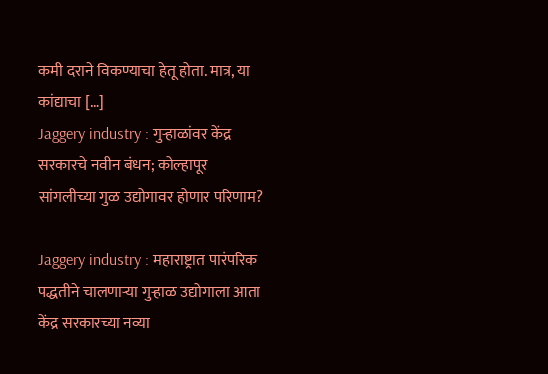कमी दराने विकण्याचा हेतू होता. मात्र, या कांद्याचा […]
Jaggery industry : गुऱ्हाळांवर केंद्र सरकारचे नवीन बंधन; कोल्हापूर सांगलीच्या गुळ उद्योगावर होणार परिणाम?

Jaggery industry : महाराष्ट्रात पारंपरिक पद्धतीने चालणाऱ्या गुऱ्हाळ उद्योगाला आता केंद्र सरकारच्या नव्या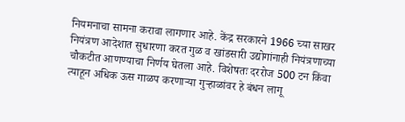नियमनाचा सामना करावा लागणार आहे. केंद्र सरकारने 1966 च्या साखर नियंत्रण आदेशात सुधारणा करत गुळ व खांडसारी उद्योगांनाही नियंत्रणाच्या चौकटीत आणण्याचा निर्णय घेतला आहे. विशेषतः दररोज 500 टन किंवा त्याहून अधिक ऊस गाळप करणाऱ्या गुऱ्हाळांवर हे बंधन लागू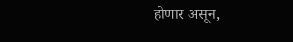होणार असून,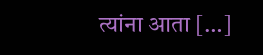त्यांना आता […]